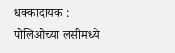धक्कादायक : पोलिओच्या लसीमध्ये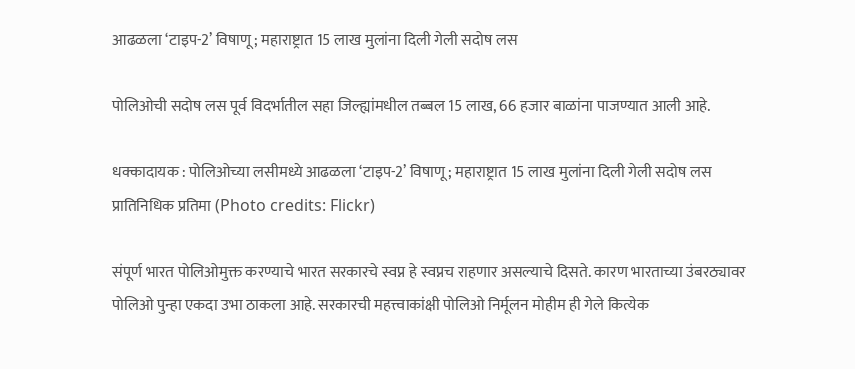आढळला ‘टाइप-2’ विषाणू; महाराष्ट्रात 15 लाख मुलांना दिली गेली सदोष लस

पोलिओची सदोष लस पूर्व विदर्भातील सहा जिल्ह्यांमधील तब्बल 15 लाख, 66 हजार बाळांना पाजण्यात आली आहे.

धक्कादायक : पोलिओच्या लसीमध्ये आढळला ‘टाइप-2’ विषाणू; महाराष्ट्रात 15 लाख मुलांना दिली गेली सदोष लस
प्रातिनिधिक प्रतिमा (Photo credits: Flickr)

संपूर्ण भारत पोलिओमुक्त करण्याचे भारत सरकारचे स्वप्न हे स्वप्नच राहणार असल्याचे दिसते. कारण भारताच्या उंबरठ्यावर पोलिओ पुन्हा एकदा उभा ठाकला आहे. सरकारची महत्त्वाकांक्षी पोलिओ निर्मूलन मोहीम ही गेले कित्येक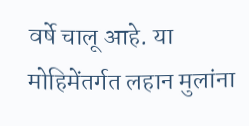वर्षे चालू आहे. या मोहिमेंतर्गत लहान मुलांना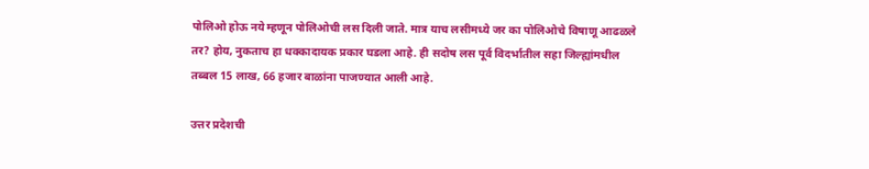पोलिओ होऊ नये म्हणून पोलिओची लस दिली जाते. मात्र याच लसीमध्ये जर का पोलिओचे विषाणू आढळले तर? होय, नुकताच हा धक्कादायक प्रकार घडला आहे. ही सदोष लस पूर्व विदर्भातील सहा जिल्ह्यांमधील तब्बल 15 लाख, 66 हजार बाळांना पाजण्यात आली आहे.

उत्तर प्रदेशची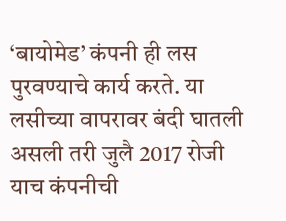‘बायोमेड’ कंपनी ही लस पुरवण्याचे कार्य करते. या लसीच्या वापरावर बंदी घातली असली तरी जुलै 2017 रोजी याच कंपनीची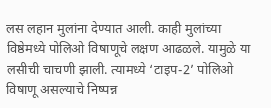लस लहान मुलांना देण्यात आली. काही मुलांच्या विष्ठेमध्ये पोलिओ विषाणूचे लक्षण आढळले. यामुळे या लसीची चाचणी झाली. त्यामध्ये ‘टाइप-2’ पोलिओ विषाणू असल्याचे निष्पन्न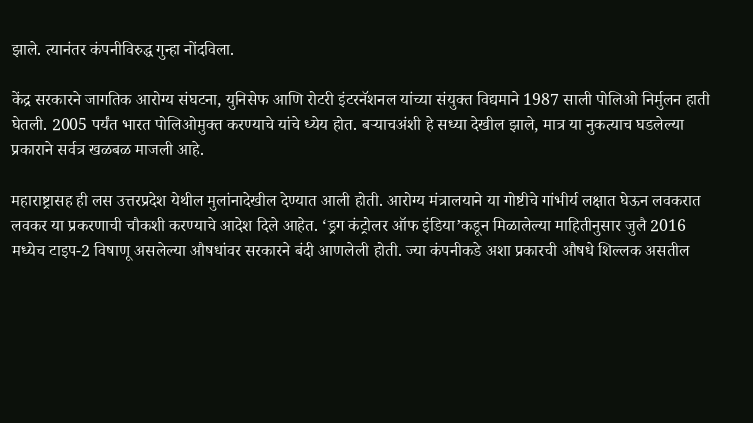झाले. त्यानंतर कंपनीविरुद्ध गुन्हा नोंदविला.

केंद्र सरकारने जागतिक आरोग्य संघटना, युनिसेफ आणि रोटरी इंटरनॅशनल यांच्या संयुक्त विद्यमाने 1987 साली पोलिओ निर्मुलन हाती घेतली. 2005 पर्यंत भारत पोलिओमुक्त करण्याचे यांचे ध्येय होत. बऱ्याचअंशी हे सध्या देखील झाले, मात्र या नुकत्याच घडलेल्या प्रकाराने सर्वत्र खळबळ माजली आहे.

महाराष्ट्रासह ही लस उत्तरप्रदेश येथील मुलांनादेखील देण्यात आली होती. आरोग्य मंत्रालयाने या गोष्टीचे गांभीर्य लक्षात घेऊन लवकरात लवकर या प्रकरणाची चौकशी करण्याचे आदेश दिले आहेत. ‘ड्रग कंट्रोलर ऑफ इंडिया’कडून मिळालेल्या माहितीनुसार जुलै 2016 मध्येच टाइप-2 विषाणू असलेल्या औषधांवर सरकारने बंदी आणलेली होती. ज्या कंपनीकडे अशा प्रकारची औषधे शिल्लक असतील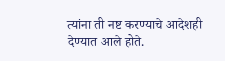त्यांना ती नष्ट करण्याचे आदेशही देण्यात आले होते.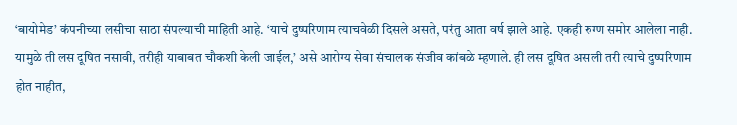‘बायोमेड’ कंपनीच्या लसीचा साठा संपल्याची माहिती आहे. ‘याचे दुष्परिणाम त्याचवेळी दिसले असते, परंतु आता वर्ष झाले आहे. एकही रुग्ण समोर आलेला नाही. यामुळे ती लस दूषित नसावी, तरीही याबाबत चौकशी केली जाईल,’ असे आरोग्य सेवा संचालक संजीव कांबळे म्हणाले. ही लस दूषित असली तरी त्याचे दुष्परिणाम होत नाहीत,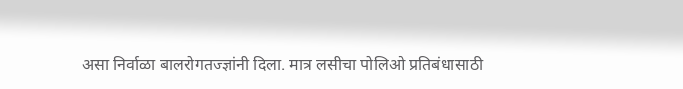असा निर्वाळा बालरोगतज्ज्ञांनी दिला. मात्र लसीचा पोलिओ प्रतिबंधासाठी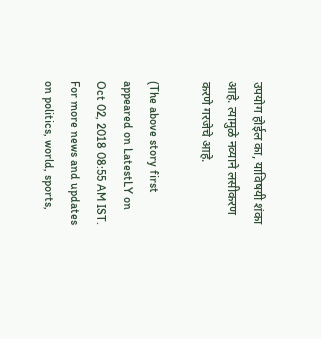उपयोग होईल का, याविषयी शंका आहे. त्यामुळे नव्याने लसीकरण करणे गरजेचे आहे.

(The above story first appeared on LatestLY on Oct 02, 2018 08:55 AM IST. For more news and updates on politics, world, sports,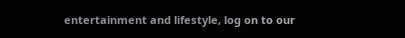entertainment and lifestyle, log on to our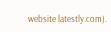website latestly.com).